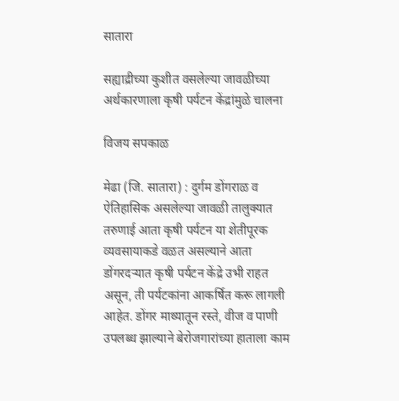सातारा

सह्याद्रीच्या कुशीत वसलेल्या जावळीच्या अर्थकारणाला कृषी पर्यटन केंद्रांमुळे चालना

विजय सपकाळ

मेढा (जि. सातारा) : दुर्गम डोंगराळ व ऐतिहासिक असलेल्या जावळी तालुक्‍यात तरुणाई आता कृषी पर्यटन या शेतीपूरक व्यवसायाकडे वळत असल्याने आता डोंगरदऱ्यात कृषी पर्यटन केंद्रे उभी राहत असून, ती पर्यटकांना आकर्षित करू लागली आहेत. डोंगर माथ्यातून रस्ते, वीज व पाणी उपलब्ध झाल्याने बेरोजगारांच्या हाताला काम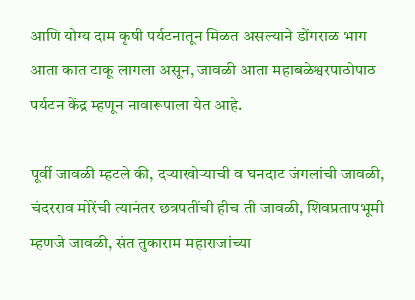आणि योग्य दाम कृषी पर्यटनातून मिळत असल्याने डोंगराळ भाग आता कात टाकू लागला असून, जावळी आता महाबळेश्वरपाठोपाठ पर्यटन केंद्र म्हणून नावारूपाला येत आहे.

पूर्वी जावळी म्हटले की, दऱ्याखोऱ्याची व घनदाट जंगलांची जावळी, चंदरराव मोरेंची त्यानंतर छत्रपतींची हीच ती जावळी, शिवप्रतापभूमी म्हणजे जावळी, संत तुकाराम महाराजांच्या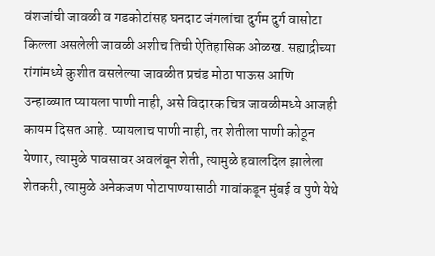वंशजांची जावळी व गडकोटांसह घनदाट जंगलांचा दुर्गम दुर्ग वासोटा किल्ला असलेली जावळी अशीच तिची ऐतिहासिक ओळख. सह्याद्रीच्या रांगांमध्ये कुशीत वसलेल्या जावळीत प्रचंड मोठा पाऊस आणि उन्हाळ्यात प्यायला पाणी नाही, असे विदारक चित्र जावळीमध्ये आजही कायम दिसत आहे. प्यायलाच पाणी नाही, तर शेतीला पाणी कोठून येणार, त्यामुळे पावसावर अवलंबून शेती, त्यामुळे हवालदिल झालेला शेतकरी, त्यामुळे अनेकजण पोटापाण्यासाठी गावांकडून मुंबई व पुणे येथे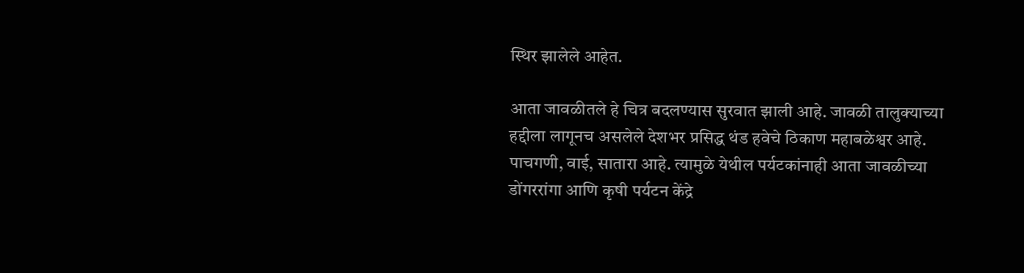स्थिर झालेले आहेत.

आता जावळीतले हे चित्र बदलण्यास सुरवात झाली आहे. जावळी तालुक्‍याच्या हद्दीला लागूनच असलेले देशभर प्रसिद्ध थंड हवेचे ठिकाण महाबळेश्वर आहे. पाचगणी, वाई, सातारा आहे. त्यामुळे येथील पर्यटकांनाही आता जावळीच्या डोंगररांगा आणि कृषी पर्यटन केंद्रे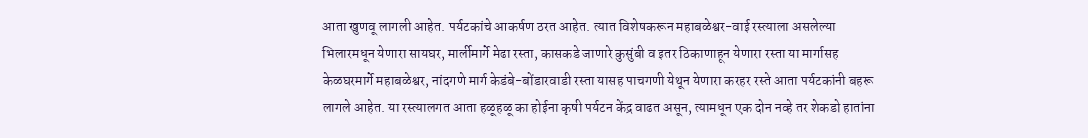आता खुणवू लागली आहेत. पर्यटकांचे आकर्षण ठरत आहेत. त्यात विशेषकरून महाबळेश्वर-वाई रस्त्याला असलेल्या भिलारमधून येणारा सायघर, मार्लीमार्गे मेढा रस्ता, कासकडे जाणारे कुसुंबी व इतर ठिकाणाहून येणारा रस्ता या मार्गासह केळघरमार्गे महाबळेश्वर, नांदगणे मार्ग केडंबे-बोंडारवाडी रस्ता यासह पाचगणी येथून येणारा करहर रस्ते आता पर्यटकांनी बहरू लागले आहेत. या रस्त्यालगत आता हळूहळू का होईना कृषी पर्यटन केंद्र वाढत असून, त्यामधून एक दोन नव्हे तर शेकडो हातांना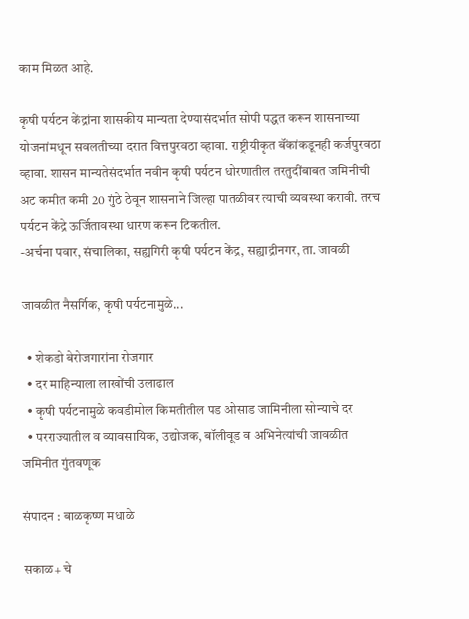काम मिळत आहे.

कृषी पर्यटन केंद्रांना शासकीय मान्यता देण्यासंदर्भात सोपी पद्धत करून शासनाच्या योजनांमधून सवलतीच्या दरात वित्तपुरवठा व्हावा. राष्ट्रीयीकृत बॅंकांकडूनही कर्जपुरवठा व्हावा. शासन मान्यतेसंदर्भात नवीन कृषी पर्यटन धोरणातील तरतुदींबाबत जमिनीची अट कमीत कमी 20 गुंठे ठेवून शासनाने जिल्हा पातळीवर त्याची व्यवस्था करावी. तरच पर्यटन केंद्रे ऊर्जितावस्था धारण करून टिकतील.
-अर्चना पवार, संचालिका, सह्यगिरी कृषी पर्यटन केंद्र, सह्याद्रीनगर, ता. जावळी

जावळीत नैसर्गिक, कृषी पर्यटनामुळे...

  • शेकडो बेरोजगारांना रोजगार
  • दर माहिन्याला लाखोंची उलाढाल
  • कृषी पर्यटनामुळे कवडीमोल किमतीतील पड ओसाड जामिनीला सोन्याचे दर
  • परराज्यातील व व्यावसायिक, उद्योजक, बॉलीवूड व अभिनेत्यांची जावळीत जमिनीत गुंतवणूक

संपादन : बाळकृष्ण मधाळे

सकाळ+ चे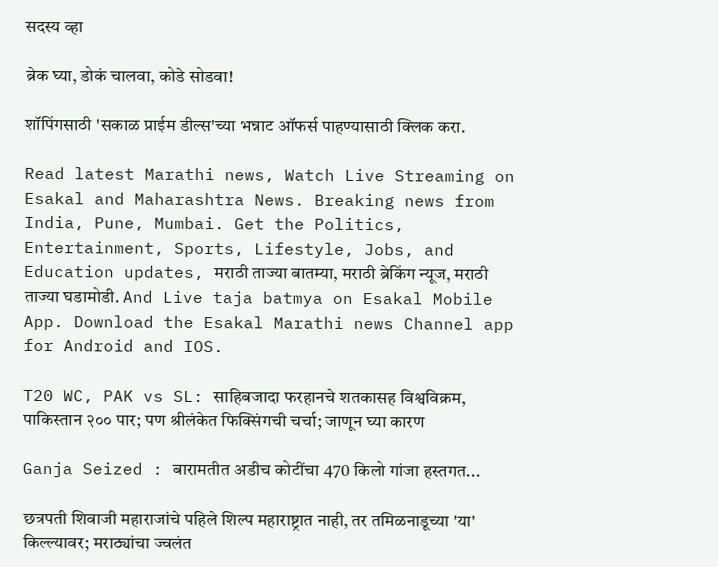सदस्य व्हा

ब्रेक घ्या, डोकं चालवा, कोडे सोडवा!

शॉपिंगसाठी 'सकाळ प्राईम डील्स'च्या भन्नाट ऑफर्स पाहण्यासाठी क्लिक करा.

Read latest Marathi news, Watch Live Streaming on Esakal and Maharashtra News. Breaking news from India, Pune, Mumbai. Get the Politics, Entertainment, Sports, Lifestyle, Jobs, and Education updates, मराठी ताज्या बातम्या, मराठी ब्रेकिंग न्यूज, मराठी ताज्या घडामोडी. And Live taja batmya on Esakal Mobile App. Download the Esakal Marathi news Channel app for Android and IOS.

T20 WC, PAK vs SL: साहिबजादा फरहानचे शतकासह विश्वविक्रम, पाकिस्तान २०० पार; पण श्रीलंकेत फिक्सिंगची चर्चा; जाणून घ्या कारण

Ganja Seized : बारामतीत अडीच कोटींचा 470 किलो गांजा हस्तगत...

छत्रपती शिवाजी महाराजांचे पहिले शिल्प महाराष्ट्रात नाही, तर तमिळनाडूच्या 'या' किल्ल्यावर; मराठ्यांचा ज्वलंत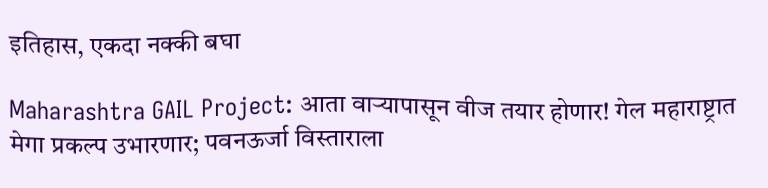इतिहास, एकदा नक्की बघा

Maharashtra GAIL Project: आता वाऱ्यापासून वीज तयार होणार! गेल महाराष्ट्रात मेगा प्रकल्प उभारणार; पवनऊर्जा विस्ताराला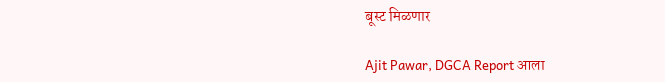बूस्ट मिळणार

Ajit Pawar, DGCA Report आला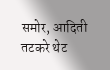समोर, आदिती तटकरे थेट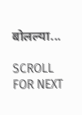बोलल्या...

SCROLL FOR NEXT